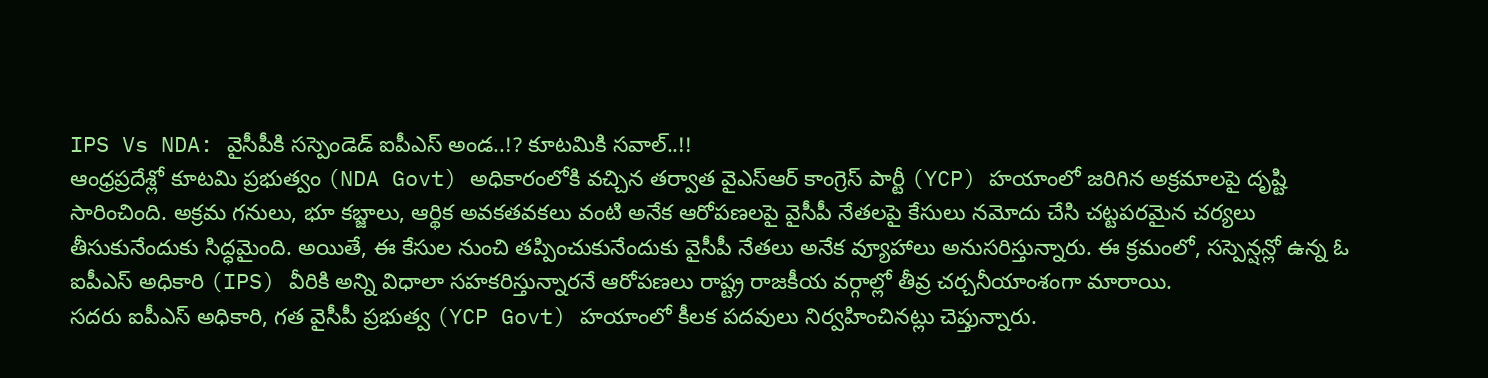IPS Vs NDA: వైసీపీకి సస్పెండెడ్ ఐపీఎస్ అండ..!? కూటమికి సవాల్..!!
ఆంధ్రప్రదేశ్లో కూటమి ప్రభుత్వం (NDA Govt) అధికారంలోకి వచ్చిన తర్వాత వైఎస్ఆర్ కాంగ్రెస్ పార్టీ (YCP) హయాంలో జరిగిన అక్రమాలపై దృష్టి సారించింది. అక్రమ గనులు, భూ కబ్జాలు, ఆర్థిక అవకతవకలు వంటి అనేక ఆరోపణలపై వైసీపీ నేతలపై కేసులు నమోదు చేసి చట్టపరమైన చర్యలు తీసుకునేందుకు సిద్ధమైంది. అయితే, ఈ కేసుల నుంచి తప్పించుకునేందుకు వైసీపీ నేతలు అనేక వ్యూహాలు అనుసరిస్తున్నారు. ఈ క్రమంలో, సస్పెన్షన్లో ఉన్న ఓ ఐపీఎస్ అధికారి (IPS) వీరికి అన్ని విధాలా సహకరిస్తున్నారనే ఆరోపణలు రాష్ట్ర రాజకీయ వర్గాల్లో తీవ్ర చర్చనీయాంశంగా మారాయి.
సదరు ఐపీఎస్ అధికారి, గత వైసీపీ ప్రభుత్వ (YCP Govt) హయాంలో కీలక పదవులు నిర్వహించినట్లు చెప్తున్నారు.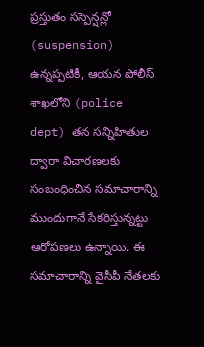ప్రస్తుతం సస్పెన్షన్లో (suspension) ఉన్నప్పటికీ, ఆయన పోలీస్ శాఖలోని (police dept) తన సన్నిహితుల ద్వారా విచారణలకు సంబంధించిన సమాచారాన్ని ముందుగానే సేకరిస్తున్నట్టు ఆరోపణలు ఉన్నాయి. ఈ సమాచారాన్ని వైసీపీ నేతలకు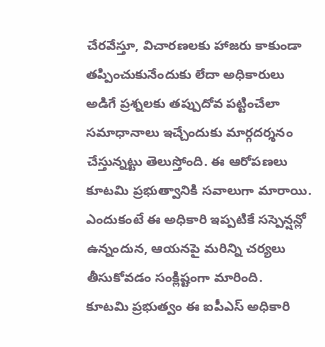చేరవేస్తూ, విచారణలకు హాజరు కాకుండా తప్పించుకునేందుకు లేదా అధికారులు అడిగే ప్రశ్నలకు తప్పుదోవ పట్టించేలా సమాధానాలు ఇచ్చేందుకు మార్గదర్శనం చేస్తున్నట్టు తెలుస్తోంది. ఈ ఆరోపణలు కూటమి ప్రభుత్వానికి సవాలుగా మారాయి. ఎందుకంటే ఈ అధికారి ఇప్పటికే సస్పెన్షన్లో ఉన్నందున, ఆయనపై మరిన్ని చర్యలు తీసుకోవడం సంక్లిష్టంగా మారింది.
కూటమి ప్రభుత్వం ఈ ఐపీఎస్ అధికారి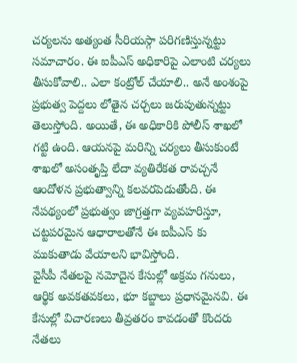చర్యలను అత్యంత సీరియస్గా పరిగణిస్తున్నట్టు సమాచారం. ఈ ఐపీఎస్ అధికారిపై ఎలాంటి చర్యలు తీసుకోవాలి.. ఎలా కంట్రోల్ చేయాలి.. అనే అంశంపై ప్రభుత్వ పెద్దలు లోతైన చర్చలు జరుపుతున్నట్టు తెలుస్తోంది. అయితే, ఈ అధికారికి పోలీస్ శాఖలో గట్టి ఉంది. ఆయనపై మరిన్ని చర్యలు తీసుకుంటే శాఖలో అసంతృప్తి లేదా వ్యతిరేకత రావచ్చనే ఆందోళన ప్రభుత్వాన్ని కలవరపెడుతోంది. ఈ నేపథ్యంలో ప్రభుత్వం జాగ్రత్తగా వ్యవహరిస్తూ, చట్టపరమైన ఆధారాలతోనే ఈ ఐపీఎస్ కు ముకుతాడు వేయాలని భావిస్తోంది.
వైసీపీ నేతలపై నమోదైన కేసుల్లో అక్రమ గనులు, ఆర్థిక అవకతవకలు, భూ కబ్జాలు ప్రధానమైనవి. ఈ కేసుల్లో విచారణలు తీవ్రతరం కావడంతో కొందరు నేతలు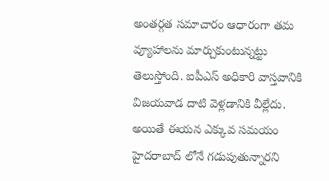అంతర్గత సమాచారం ఆధారంగా తమ వ్యూహాలను మార్చుకుంటున్నట్టు తెలుస్తోంది. ఐపీఎస్ అధికారి వాస్తవానికి విజయవాడ దాటి వెళ్లడానికి వీల్లేదు. అయితే ఈయన ఎక్కువ సమయం హైదరాబాద్ లోనే గడుపుతున్నారని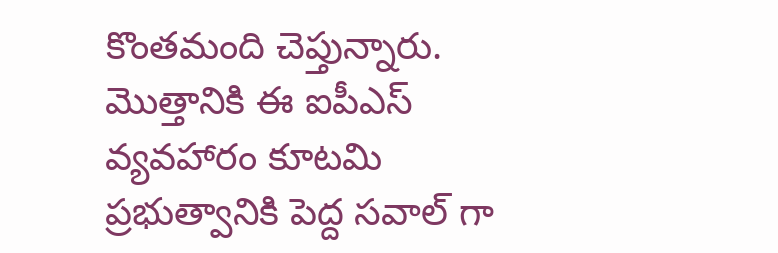కొంతమంది చెప్తున్నారు. మొత్తానికి ఈ ఐపీఎస్ వ్యవహారం కూటమి ప్రభుత్వానికి పెద్ద సవాల్ గా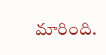మారింది.